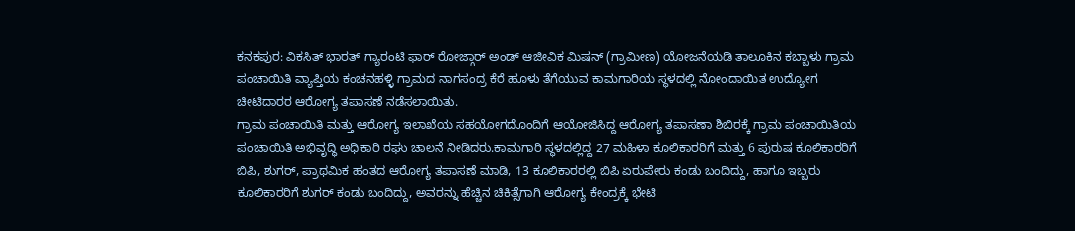ಕನಕಪುರ: ವಿಕಸಿತ್ ಭಾರತ್ ಗ್ಯಾರಂಟಿ ಫಾರ್ ರೋಜ್ಗಾರ್ ಅಂಡ್ ಆಜೀವಿಕ ಮಿಷನ್ (ಗ್ರಾಮೀಣ) ಯೋಜನೆಯಡಿ ತಾಲೂಕಿನ ಕಬ್ಬಾಳು ಗ್ರಾಮ ಪಂಚಾಯಿತಿ ವ್ಯಾಪ್ತಿಯ ಕಂಚನಹಳ್ಳಿ ಗ್ರಾಮದ ನಾಗಸಂದ್ರ ಕೆರೆ ಹೂಳು ತೆಗೆಯುವ ಕಾಮಗಾರಿಯ ಸ್ಥಳದಲ್ಲಿ ನೋಂದಾಯಿತ ಉದ್ಯೋಗ ಚೀಟಿದಾರರ ಆರೋಗ್ಯ ತಪಾಸಣೆ ನಡೆಸಲಾಯಿತು.
ಗ್ರಾಮ ಪಂಚಾಯಿತಿ ಮತ್ತು ಆರೋಗ್ಯ ಇಲಾಖೆಯ ಸಹಯೋಗದೊಂದಿಗೆ ಆಯೋಜಿಸಿದ್ದ ಆರೋಗ್ಯ ತಪಾಸಣಾ ಶಿಬಿರಕ್ಕೆ ಗ್ರಾಮ ಪಂಚಾಯಿತಿಯ ಪಂಚಾಯಿತಿ ಅಭಿವೃದ್ಧಿ ಅಧಿಕಾರಿ ರಘು ಚಾಲನೆ ನೀಡಿದರು.ಕಾಮಗಾರಿ ಸ್ಥಳದಲ್ಲಿದ್ದ 27 ಮಹಿಳಾ ಕೂಲಿಕಾರರಿಗೆ ಮತ್ತು 6 ಪುರುಷ ಕೂಲಿಕಾರರಿಗೆ ಬಿಪಿ, ಶುಗರ್, ಪ್ರಾಥಮಿಕ ಹಂತದ ಆರೋಗ್ಯ ತಪಾಸಣೆ ಮಾಡಿ, 13 ಕೂಲಿಕಾರರಲ್ಲಿ ಬಿಪಿ ಏರುಪೇರು ಕಂಡು ಬಂದಿದ್ದು, ಹಾಗೂ ಇಬ್ಬರು ಕೂಲಿಕಾರರಿಗೆ ಶುಗರ್ ಕಂಡು ಬಂದಿದ್ದು, ಅವರನ್ನು ಹೆಚ್ಚಿನ ಚಿಕಿತ್ಸೆಗಾಗಿ ಆರೋಗ್ಯ ಕೇಂದ್ರಕ್ಕೆ ಭೇಟಿ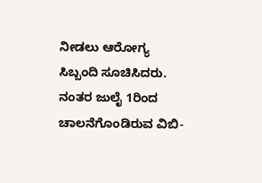ನೀಡಲು ಆರೋಗ್ಯ ಸಿಬ್ಬಂದಿ ಸೂಚಿಸಿದರು.
ನಂತರ ಜುಲೈ 1ರಿಂದ ಚಾಲನೆಗೊಂಡಿರುವ ವಿಬಿ-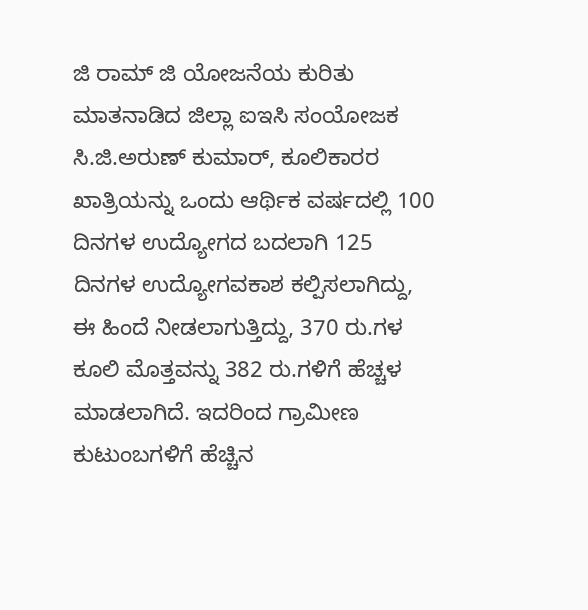ಜಿ ರಾಮ್ ಜಿ ಯೋಜನೆಯ ಕುರಿತು ಮಾತನಾಡಿದ ಜಿಲ್ಲಾ ಐಇಸಿ ಸಂಯೋಜಕ ಸಿ.ಜಿ.ಅರುಣ್ ಕುಮಾರ್, ಕೂಲಿಕಾರರ ಖಾತ್ರಿಯನ್ನು ಒಂದು ಆರ್ಥಿಕ ವರ್ಷದಲ್ಲಿ 100 ದಿನಗಳ ಉದ್ಯೋಗದ ಬದಲಾಗಿ 125 ದಿನಗಳ ಉದ್ಯೋಗವಕಾಶ ಕಲ್ಪಿಸಲಾಗಿದ್ದು, ಈ ಹಿಂದೆ ನೀಡಲಾಗುತ್ತಿದ್ದು, 370 ರು.ಗಳ ಕೂಲಿ ಮೊತ್ತವನ್ನು 382 ರು.ಗಳಿಗೆ ಹೆಚ್ಚಳ ಮಾಡಲಾಗಿದೆ. ಇದರಿಂದ ಗ್ರಾಮೀಣ ಕುಟುಂಬಗಳಿಗೆ ಹೆಚ್ಚಿನ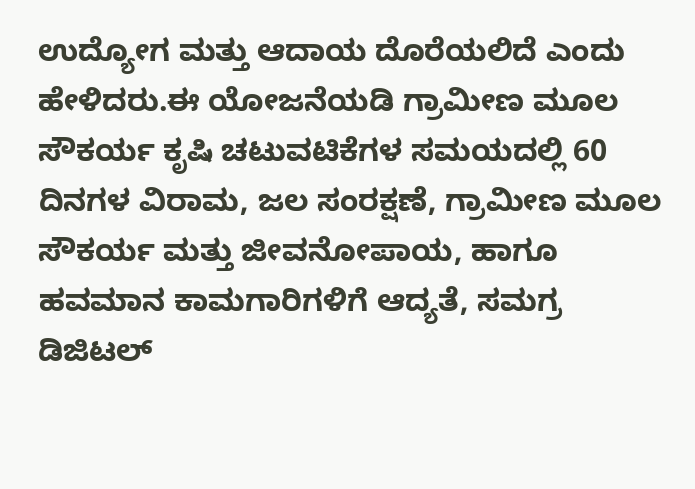ಉದ್ಯೋಗ ಮತ್ತು ಆದಾಯ ದೊರೆಯಲಿದೆ ಎಂದು ಹೇಳಿದರು.ಈ ಯೋಜನೆಯಡಿ ಗ್ರಾಮೀಣ ಮೂಲ ಸೌಕರ್ಯ ಕೃಷಿ ಚಟುವಟಿಕೆಗಳ ಸಮಯದಲ್ಲಿ 60 ದಿನಗಳ ವಿರಾಮ, ಜಲ ಸಂರಕ್ಷಣೆ, ಗ್ರಾಮೀಣ ಮೂಲ ಸೌಕರ್ಯ ಮತ್ತು ಜೀವನೋಪಾಯ, ಹಾಗೂ ಹವಮಾನ ಕಾಮಗಾರಿಗಳಿಗೆ ಆದ್ಯತೆ, ಸಮಗ್ರ ಡಿಜಿಟಲ್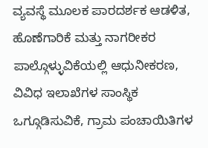ವ್ಯವಸ್ಥೆ ಮೂಲಕ ಪಾರದರ್ಶಕ ಆಡಳಿತ, ಹೊಣೆಗಾರಿಕೆ ಮತ್ತು ನಾಗರೀಕರ ಪಾಲ್ಗೊಳ್ಳುವಿಕೆಯಲ್ಲಿ ಆಧುನೀಕರಣ, ವಿವಿಧ ಇಲಾಖೆಗಳ ಸಾಂಸ್ಥಿಕ ಒಗ್ಗೂಡಿಸುವಿಕೆ, ಗ್ರಾಮ ಪಂಚಾಯಿತಿಗಳ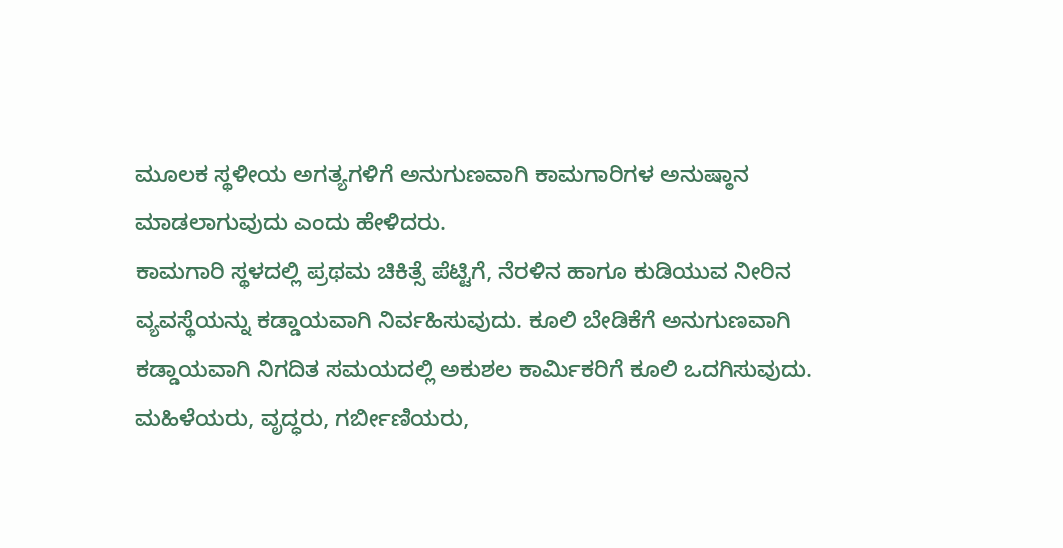ಮೂಲಕ ಸ್ಥಳೀಯ ಅಗತ್ಯಗಳಿಗೆ ಅನುಗುಣವಾಗಿ ಕಾಮಗಾರಿಗಳ ಅನುಷ್ಠಾನ ಮಾಡಲಾಗುವುದು ಎಂದು ಹೇಳಿದರು.
ಕಾಮಗಾರಿ ಸ್ಥಳದಲ್ಲಿ ಪ್ರಥಮ ಚಿಕಿತ್ಸೆ ಪೆಟ್ಟಿಗೆ, ನೆರಳಿನ ಹಾಗೂ ಕುಡಿಯುವ ನೀರಿನ ವ್ಯವಸ್ಥೆಯನ್ನು ಕಡ್ಡಾಯವಾಗಿ ನಿರ್ವಹಿಸುವುದು. ಕೂಲಿ ಬೇಡಿಕೆಗೆ ಅನುಗುಣವಾಗಿ ಕಡ್ಡಾಯವಾಗಿ ನಿಗದಿತ ಸಮಯದಲ್ಲಿ ಅಕುಶಲ ಕಾರ್ಮಿಕರಿಗೆ ಕೂಲಿ ಒದಗಿಸುವುದು. ಮಹಿಳೆಯರು, ವೃದ್ಧರು, ಗರ್ಬೀಣಿಯರು,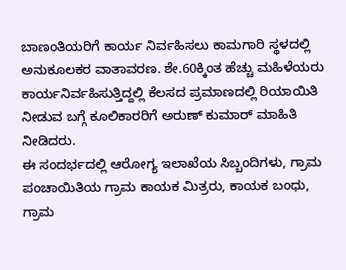ಬಾಣಂತಿಯರಿಗೆ ಕಾರ್ಯ ನಿರ್ವಹಿಸಲು ಕಾಮಗಾರಿ ಸ್ಥಳದಲ್ಲಿ ಅನುಕೂಲಕರ ವಾತಾವರಣ. ಶೇ.60ಕ್ಕಿಂತ ಹೆಚ್ಚು ಮಹಿಳೆಯರು ಕಾರ್ಯನಿರ್ವಹಿಸುತ್ತಿದ್ದಲ್ಲಿ ಕೆಲಸದ ಪ್ರಮಾಣದಲ್ಲಿ ರಿಯಾಯಿತಿ ನೀಡುವ ಬಗ್ಗೆ ಕೂಲಿಕಾರರಿಗೆ ಅರುಣ್ ಕುಮಾರ್ ಮಾಹಿತಿ ನೀಡಿದರು.
ಈ ಸಂದರ್ಭದಲ್ಲಿ ಆರೋಗ್ಯ ಇಲಾಖೆಯ ಸಿಬ್ಬಂದಿಗಳು, ಗ್ರಾಮ ಪಂಚಾಯಿತಿಯ ಗ್ರಾಮ ಕಾಯಕ ಮಿತ್ರರು, ಕಾಯಕ ಬಂಧು, ಗ್ರಾಮ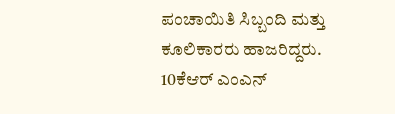ಪಂಚಾಯಿತಿ ಸಿಬ್ಬಂದಿ ಮತ್ತು ಕೂಲಿಕಾರರು ಹಾಜರಿದ್ದರು.
10ಕೆಆರ್ ಎಂಎನ್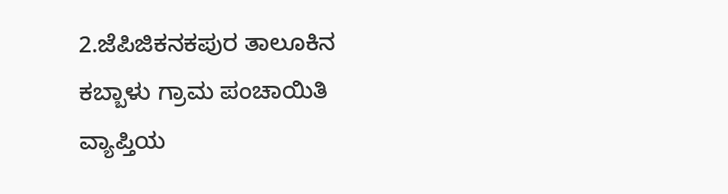2.ಜೆಪಿಜಿಕನಕಪುರ ತಾಲೂಕಿನ ಕಬ್ಬಾಳು ಗ್ರಾಮ ಪಂಚಾಯಿತಿ ವ್ಯಾಪ್ತಿಯ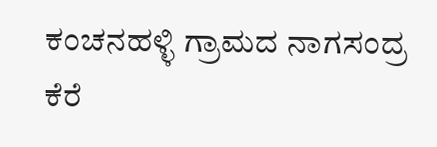ಕಂಚನಹಳ್ಳಿ ಗ್ರಾಮದ ನಾಗಸಂದ್ರ ಕೆರೆ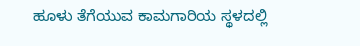ಹೂಳು ತೆಗೆಯುವ ಕಾಮಗಾರಿಯ ಸ್ಥಳದಲ್ಲಿ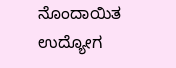ನೊಂದಾಯಿತ ಉದ್ಯೋಗ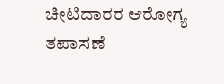ಚೀಟಿದಾರರ ಆರೋಗ್ಯ ತಪಾಸಣೆ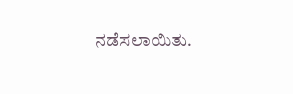ನಡೆಸಲಾಯಿತು.